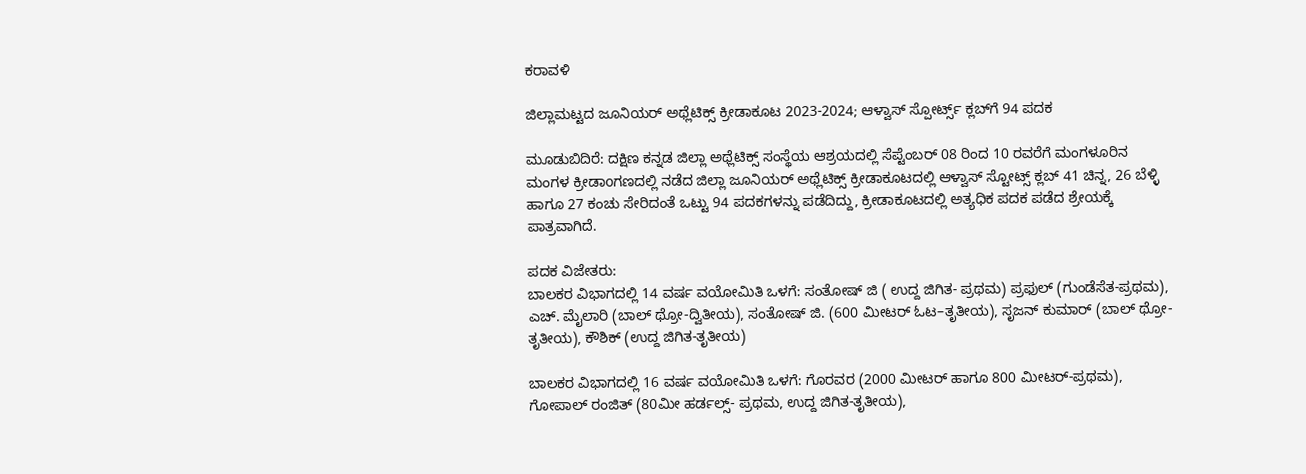ಕರಾವಳಿ

ಜಿಲ್ಲಾಮಟ್ಟದ ಜೂನಿಯರ್ ಅಥ್ಲೆಟಿಕ್ಸ್ ಕ್ರೀಡಾಕೂಟ 2023-2024; ಆಳ್ವಾಸ್ ಸ್ಪೋರ್ಟ್ಸ್ ಕ್ಲಬ್‌ಗೆ 94 ಪದಕ

ಮೂಡುಬಿದಿರೆ: ದಕ್ಷಿಣ ಕನ್ನಡ ಜಿಲ್ಲಾ ಅಥ್ಲೆಟಿಕ್ಸ್ ಸಂಸ್ಥೆಯ ಆಶ್ರಯದಲ್ಲಿ ಸೆಪ್ಟೆಂಬರ್ 08 ರಿಂದ 10 ರವರೆಗೆ ಮಂಗಳೂರಿನ ಮಂಗಳ ಕ್ರೀಡಾoಗಣದಲ್ಲಿ ನಡೆದ ಜಿಲ್ಲಾ ಜೂನಿಯರ್ ಅಥ್ಲೆಟಿಕ್ಸ್ ಕ್ರೀಡಾಕೂಟದಲ್ಲಿ ಆಳ್ವಾಸ್ ಸ್ಟೋಟ್ಸ್ ಕ್ಲಬ್ 41 ಚಿನ್ನ, 26 ಬೆಳ್ಳಿ ಹಾಗೂ 27 ಕಂಚು ಸೇರಿದಂತೆ ಒಟ್ಟು 94 ಪದಕಗಳನ್ನು ಪಡೆದಿದ್ದು, ಕ್ರೀಡಾಕೂಟದಲ್ಲಿ ಅತ್ಯಧಿಕ ಪದಕ ಪಡೆದ ಶ್ರೇಯಕ್ಕೆ ಪಾತ್ರವಾಗಿದೆ.

ಪದಕ ವಿಜೇತರು:
ಬಾಲಕರ ವಿಭಾಗದಲ್ಲಿ 14 ವರ್ಷ ವಯೋಮಿತಿ ಒಳಗೆ: ಸಂತೋಷ್ ಜಿ ( ಉದ್ದ ಜಿಗಿತ- ಪ್ರಥಮ) ಪ್ರಫುಲ್ (ಗುಂಡೆಸೆತ-ಪ್ರಥಮ), ಎಚ್. ಮೈಲಾರಿ (ಬಾಲ್ ಥ್ರೋ-ದ್ವಿತೀಯ), ಸಂತೋಷ್ ಜಿ. (600 ಮೀಟರ್ ಓಟ–ತೃತೀಯ), ಸೃಜನ್ ಕುಮಾರ್ (ಬಾಲ್ ಥ್ರೋ- ತೃತೀಯ), ಕೌಶಿಕ್ (ಉದ್ದ ಜಿಗಿತ-ತೃತೀಯ)

ಬಾಲಕರ ವಿಭಾಗದಲ್ಲಿ 16 ವರ್ಷ ವಯೋಮಿತಿ ಒಳಗೆ: ಗೊರವರ (2000 ಮೀಟರ್ ಹಾಗೂ 800 ಮೀಟರ್-ಪ್ರಥಮ), ಗೋಪಾಲ್ ರಂಜಿತ್ (80ಮೀ ಹರ್ಡಲ್ಸ್- ಪ್ರಥಮ, ಉದ್ದ ಜಿಗಿತ-ತೃತೀಯ),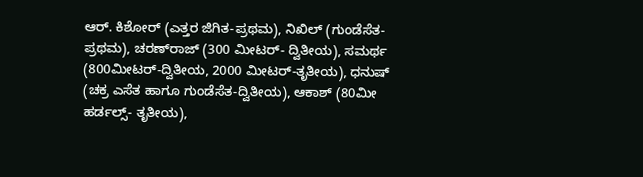ಆರ್. ಕಿಶೋರ್ (ಎತ್ತರ ಜಿಗಿತ-ಪ್ರಥಮ), ನಿಖಿಲ್ (ಗುಂಡೆಸೆತ-ಪ್ರಥಮ), ಚರಣ್‌ರಾಜ್ (300 ಮೀಟರ್- ದ್ವಿತೀಯ), ಸಮರ್ಥ (800ಮೀಟರ್-ದ್ವಿತೀಯ, 2000 ಮೀಟರ್-ತೃತೀಯ), ಧನುಷ್ (ಚಕ್ರ ಎಸೆತ ಹಾಗೂ ಗುಂಡೆಸೆತ-ದ್ವಿತೀಯ), ಆಕಾಶ್ (80ಮೀ ಹರ್ಡಲ್ಸ್- ತೃತೀಯ),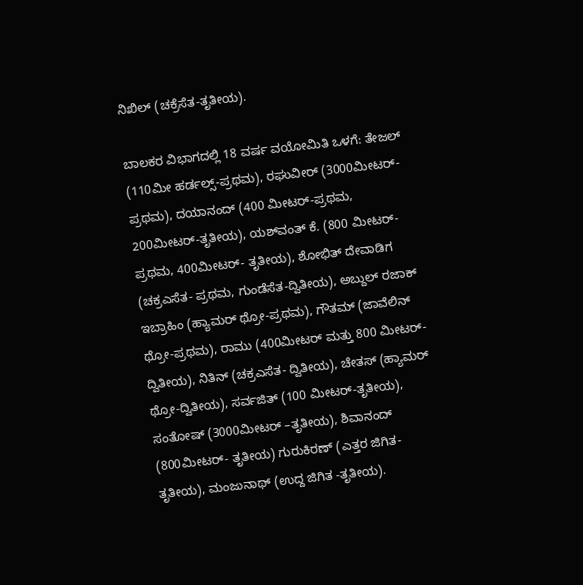ನಿಖಿಲ್ (ಚಕ್ರೆಸೆತ-ತೃತೀಯ).

ಬಾಲಕರ ವಿಭಾಗದಲ್ಲಿ 18 ವರ್ಷ ವಯೋಮಿತಿ ಒಳಗೆ: ತೇಜಲ್ (110ಮೀ ಹರ್ಡಲ್ಸ್-ಪ್ರಥಮ), ರಘುವೀರ್ (3000ಮೀಟರ್-ಪ್ರಥಮ), ದಯಾನಂದ್ (400 ಮೀಟರ್-ಪ್ರಥಮ, 200ಮೀಟರ್-ತೃತೀಯ), ಯಶ್‌ವಂತ್ ಕೆ. (800 ಮೀಟರ್-ಪ್ರಥಮ, 400ಮೀಟರ್- ತೃತೀಯ), ಶೋಭಿತ್ ದೇವಾಡಿಗ (ಚಕ್ರಎಸೆತ- ಪ್ರಥಮ, ಗುಂಡೆಸೆತ-ದ್ವಿತೀಯ), ಅಬ್ದುಲ್ ರಜಾಕ್ ಇಬ್ರಾಹಿಂ (ಹ್ಯಾಮರ್ ಥ್ರೋ-ಪ್ರಥಮ), ಗೌತಮ್ (ಜಾವೆಲಿನ್ ಥ್ರೋ-ಪ್ರಥಮ), ರಾಮು (400ಮೀಟರ್ ಮತ್ತು 800 ಮೀಟರ್-ದ್ವಿತೀಯ), ನಿತಿನ್ (ಚಕ್ರಎಸೆತ- ದ್ವಿತೀಯ), ಚೇತಸ್ (ಹ್ಯಾಮರ್ ಥ್ರೋ-ದ್ವಿತೀಯ), ಸರ್ವಜಿತ್ (100 ಮೀಟರ್-ತೃತೀಯ), ಸಂತೋಷ್ (3000ಮೀಟರ್ –ತೃತೀಯ), ಶಿವಾನಂದ್ (800ಮೀಟರ್- ತೃತೀಯ) ಗುರುಕಿರಣ್ (ಎತ್ತರ ಜಿಗಿತ- ತೃತೀಯ), ಮಂಜುನಾಥ್ (ಉದ್ದ ಜಿಗಿತ -ತೃತೀಯ).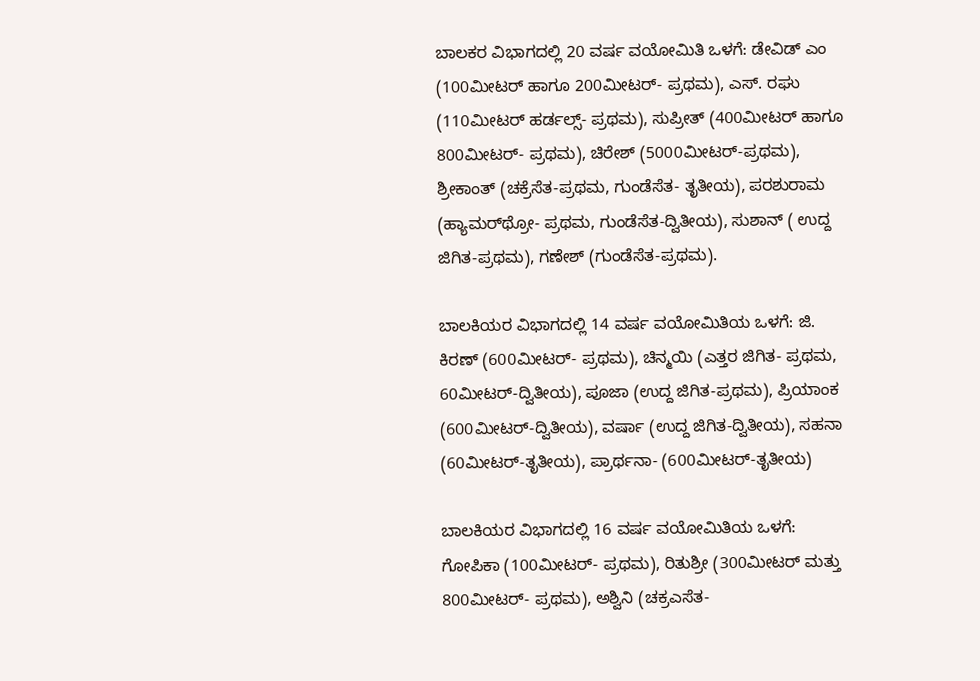ಬಾಲಕರ ವಿಭಾಗದಲ್ಲಿ 20 ವರ್ಷ ವಯೋಮಿತಿ ಒಳಗೆ: ಡೇವಿಡ್ ಎಂ (100ಮೀಟರ್ ಹಾಗೂ 200ಮೀಟರ್- ಪ್ರಥಮ), ಎಸ್. ರಘು (110ಮೀಟರ್ ಹರ್ಡಲ್ಸ್- ಪ್ರಥಮ), ಸುಪ್ರೀತ್ (400ಮೀಟರ್ ಹಾಗೂ 800ಮೀಟರ್- ಪ್ರಥಮ), ಚಿರೇಶ್ (5000ಮೀಟರ್-ಪ್ರಥಮ), ಶ್ರೀಕಾಂತ್ (ಚಕ್ರೆಸೆತ-ಪ್ರಥಮ, ಗುಂಡೆಸೆತ- ತೃತೀಯ), ಪರಶುರಾಮ (ಹ್ಯಾಮರ್‌ಥ್ರೋ- ಪ್ರಥಮ, ಗುಂಡೆಸೆತ-ದ್ವಿತೀಯ), ಸುಶಾನ್ ( ಉದ್ದ ಜಿಗಿತ-ಪ್ರಥಮ), ಗಣೇಶ್ (ಗುಂಡೆಸೆತ-ಪ್ರಥಮ).

ಬಾಲಕಿಯರ ವಿಭಾಗದಲ್ಲಿ 14 ವರ್ಷ ವಯೋಮಿತಿಯ ಒಳಗೆ: ಜಿ. ಕಿರಣ್ (600ಮೀಟರ್- ಪ್ರಥಮ), ಚಿನ್ಮಯಿ (ಎತ್ತರ ಜಿಗಿತ- ಪ್ರಥಮ, 60ಮೀಟರ್-ದ್ವಿತೀಯ), ಪೂಜಾ (ಉದ್ದ ಜಿಗಿತ-ಪ್ರಥಮ), ಪ್ರಿಯಾಂಕ (600ಮೀಟರ್-ದ್ವಿತೀಯ), ವರ್ಷಾ (ಉದ್ದ ಜಿಗಿತ-ದ್ವಿತೀಯ), ಸಹನಾ (60ಮೀಟರ್-ತೃತೀಯ), ಪ್ರಾರ್ಥನಾ- (600ಮೀಟರ್-ತೃತೀಯ)

ಬಾಲಕಿಯರ ವಿಭಾಗದಲ್ಲಿ 16 ವರ್ಷ ವಯೋಮಿತಿಯ ಒಳಗೆ: ಗೋಪಿಕಾ (100ಮೀಟರ್- ಪ್ರಥಮ), ರಿತುಶ್ರೀ (300ಮೀಟರ್ ಮತ್ತು 800ಮೀಟರ್- ಪ್ರಥಮ), ಅಶ್ವಿನಿ (ಚಕ್ರಎಸೆತ-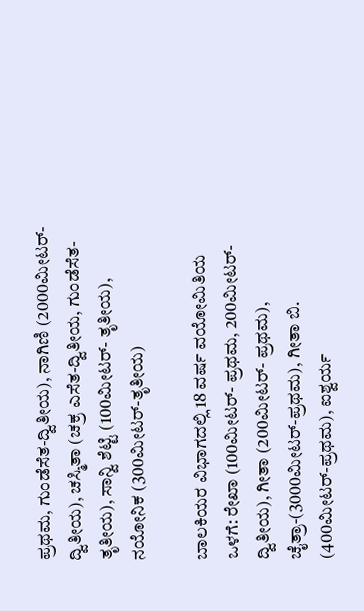ಪ್ರಥಮ, ಗುಂಡೆಸೆತ-ದ್ವಿತೀಯ), ನಾಗಿಣಿ (2000ಮೀಟರ್- ದ್ವಿತೀಯ), ಚಸ್ಮಿತಾ (ಚಕ್ರ ಎಸೆತ-ದ್ವಿತೀಯ, ಗುಂಡೆಸೆತ-ತೃತೀಯ), ಸಾನ್ವಿ ಶೆಟ್ಟಿ (100ಮೀಟರ್- ತೃತೀಯ), ನಯೋನಿಕ (300ಮೀಟರ್-ತೃತೀಯ)

ಬಾಲಕಿಯರ ವಿಭಾಗದಲ್ಲಿ 18 ವರ್ಷ ವಯೋಮಿತಿಯ ಒಳಗೆ: ರೇಖಾ (100ಮೀಟರ್- ಪ್ರಥಮ, 200ಮೀಟರ್-ದ್ವಿತೀಯ), ಗೀತಾ (200ಮೀಟರ್- ಪ್ರಥಮ), ಚೈತ್ರಾ-(3000ಮೀಟರ್-ಪ್ರಥಮ), ಗೀತಾ ಬಿ. (400ಮೀಟರ್-ಪ್ರಥಮ), ಐಶ್ವರ್ಯ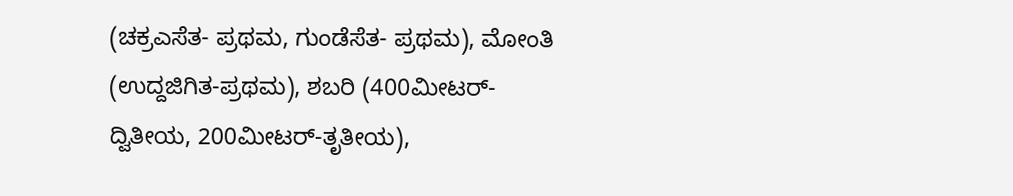(ಚಕ್ರಎಸೆತ- ಪ್ರಥಮ, ಗುಂಡೆಸೆತ- ಪ್ರಥಮ), ಮೋಂತಿ (ಉದ್ದಜಿಗಿತ-ಪ್ರಥಮ), ಶಬರಿ (400ಮೀಟರ್-ದ್ವಿತೀಯ, 200ಮೀಟರ್-ತೃತೀಯ),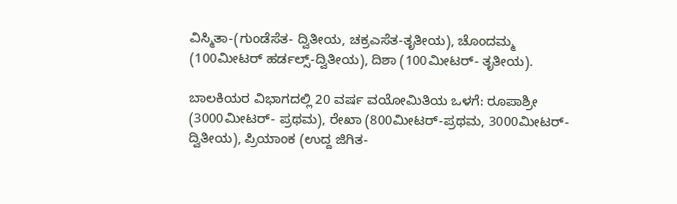ವಿಸ್ಮಿತಾ-(ಗುಂಡೆಸೆತ- ದ್ವಿತೀಯ, ಚಕ್ರಎಸೆತ-ತೃತೀಯ), ಚೊಂದಮ್ಮ (100ಮೀಟರ್ ಹರ್ಡಲ್ಸ್-ದ್ವಿತೀಯ), ದಿಶಾ (100ಮೀಟರ್- ತೃತೀಯ).

ಬಾಲಕಿಯರ ವಿಭಾಗದಲ್ಲಿ 20 ವರ್ಷ ವಯೋಮಿತಿಯ ಒಳಗೆ: ರೂಪಾಶ್ರೀ (3000ಮೀಟರ್- ಪ್ರಥಮ), ರೇಖಾ (800ಮೀಟರ್-ಪ್ರಥಮ, 3000ಮೀಟರ್-ದ್ವಿತೀಯ), ಪ್ರಿಯಾಂಕ (ಉದ್ದ ಜಿಗಿತ-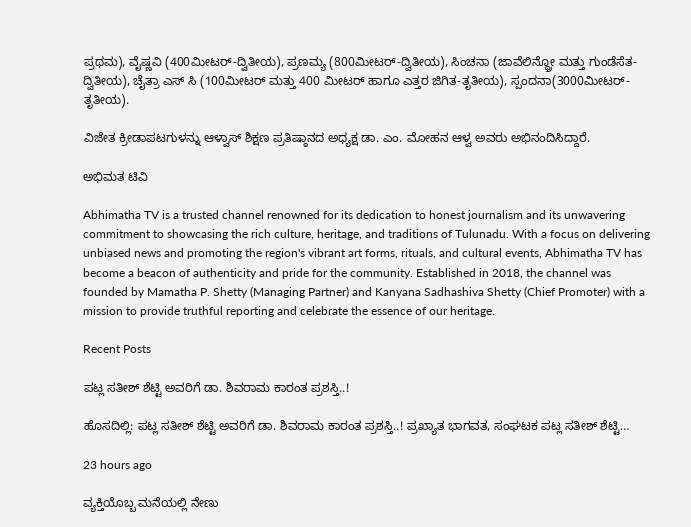ಪ್ರಥಮ), ವೈಷ್ಣವಿ (400ಮೀಟರ್-ದ್ವಿತೀಯ), ಪ್ರಣಮ್ಯ (800ಮೀಟರ್-ದ್ವಿತೀಯ), ಸಿಂಚನಾ (ಜಾವೆಲಿನ್ಥ್ರೋ ಮತ್ತು ಗುಂಡೆಸೆತ-ದ್ವಿತೀಯ), ಚೈತ್ರಾ ಎಸ್ ಸಿ (100ಮೀಟರ್ ಮತ್ತು 400 ಮೀಟರ್ ಹಾಗೂ ಎತ್ತರ ಜಿಗಿತ-ತೃತೀಯ), ಸ್ಪಂದನಾ(3000ಮೀಟರ್- ತೃತೀಯ).

ವಿಜೇತ ಕ್ರೀಡಾಪಟಗುಳನ್ನು ಆಳ್ವಾಸ್ ಶಿಕ್ಷಣ ಪ್ರತಿಷ್ಠಾನದ ಅಧ್ಯಕ್ಷ ಡಾ. ಎಂ. ಮೋಹನ ಆಳ್ವ ಅವರು ಅಭಿನಂದಿಸಿದ್ದಾರೆ.

ಅಭಿಮತ ಟಿವಿ

Abhimatha TV is a trusted channel renowned for its dedication to honest journalism and its unwavering commitment to showcasing the rich culture, heritage, and traditions of Tulunadu. With a focus on delivering unbiased news and promoting the region's vibrant art forms, rituals, and cultural events, Abhimatha TV has become a beacon of authenticity and pride for the community. Established in 2018, the channel was founded by Mamatha P. Shetty (Managing Partner) and Kanyana Sadhashiva Shetty (Chief Promoter) with a mission to provide truthful reporting and celebrate the essence of our heritage.

Recent Posts

ಪಟ್ಲ ಸತೀಶ್ ಶೆಟ್ಟಿ ಅವರಿಗೆ ಡಾ. ಶಿವರಾಮ ಕಾರಂತ ಪ್ರಶಸ್ತಿ..!

ಹೊಸದಿಲ್ಲಿ: ಪಟ್ಲ ಸತೀಶ್ ಶೆಟ್ಟಿ ಅವರಿಗೆ ಡಾ. ಶಿವರಾಮ ಕಾರಂತ ಪ್ರಶಸ್ತಿ..! ಪ್ರಖ್ಯಾತ ಭಾಗವತ, ಸಂಘಟಕ ಪಟ್ಲ ಸತೀಶ್ ಶೆಟ್ಟಿ…

23 hours ago

ವ್ಯಕ್ತಿಯೊಬ್ಬ ಮನೆಯಲ್ಲಿ ನೇಣು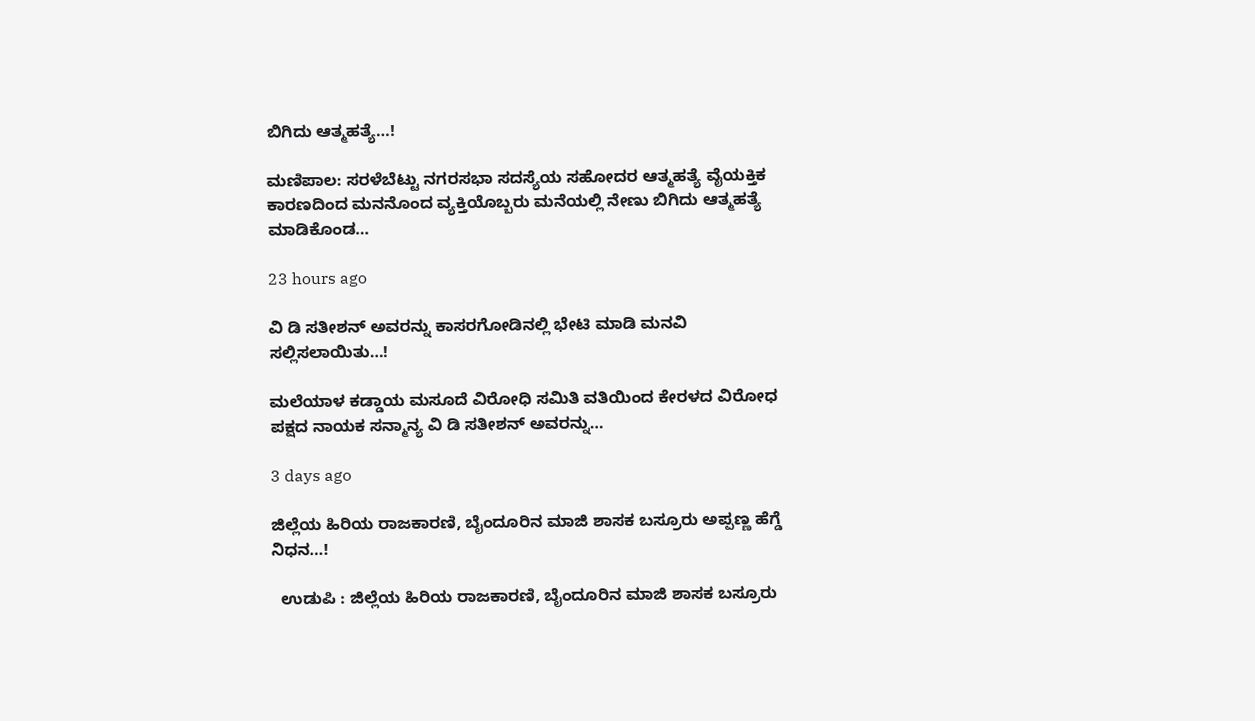ಬಿಗಿದು ಆತ್ಮಹತ್ಯೆ…!

ಮಣಿಪಾಲ: ಸರಳೆಬೆಟ್ಟು ನಗರಸಭಾ ಸದಸ್ಯೆಯ ಸಹೋದರ ಆತ್ಮಹತ್ಯೆ ವೈಯಕ್ತಿಕ ಕಾರಣದಿಂದ ಮನನೊಂದ ವ್ಯಕ್ತಿಯೊಬ್ಬರು ಮನೆಯಲ್ಲಿ ನೇಣು ಬಿಗಿದು ಆತ್ಮಹತ್ಯೆ ಮಾಡಿಕೊಂಡ…

23 hours ago

ವಿ ಡಿ ಸತೀಶನ್ ಅವರನ್ನು ಕಾಸರಗೋಡಿನಲ್ಲಿ ಭೇಟಿ ಮಾಡಿ ಮನವಿ ಸಲ್ಲಿಸಲಾಯಿತು…!

ಮಲೆಯಾಳ ಕಡ್ಡಾಯ ಮಸೂದೆ ವಿರೋಧಿ ಸಮಿತಿ ವತಿಯಿಂದ ಕೇರಳದ ವಿರೋಧ ಪಕ್ಷದ ನಾಯಕ ಸನ್ಮಾನ್ಯ ವಿ ಡಿ ಸತೀಶನ್ ಅವರನ್ನು…

3 days ago

ಜಿಲ್ಲೆಯ ಹಿರಿಯ ರಾಜಕಾರಣಿ, ಬೈಂದೂರಿನ ಮಾಜಿ ಶಾಸಕ ಬಸ್ರೂರು ಅಪ್ಪಣ್ಣ ಹೆಗ್ಡೆ ನಿಧನ…!

  ಉಡುಪಿ : ಜಿಲ್ಲೆಯ ಹಿರಿಯ ರಾಜಕಾರಣಿ, ಬೈಂದೂರಿನ ಮಾಜಿ ಶಾಸಕ ಬಸ್ರೂರು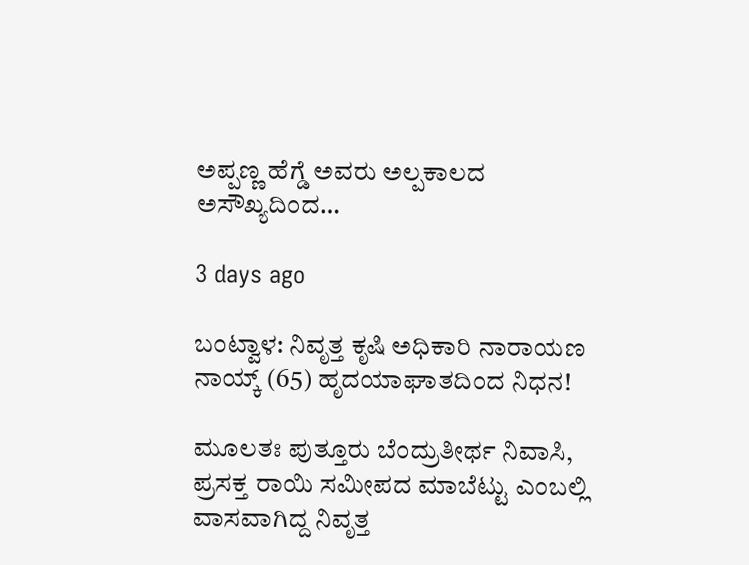ಅಪ್ಪಣ್ಣ ಹೆಗ್ಡೆ ಅವರು ಅಲ್ಪಕಾಲದ ಅಸೌಖ್ಯದಿಂದ…

3 days ago

ಬಂಟ್ವಾಳ: ನಿವೃತ್ತ ಕೃಷಿ ಅಧಿಕಾರಿ ನಾರಾಯಣ ನಾಯ್ಕ್ (65) ಹೃದಯಾಘಾತದಿಂದ ನಿಧನ!

ಮೂಲತಃ ಪುತ್ತೂರು ಬೆಂದ್ರುತೀರ್ಥ ನಿವಾಸಿ, ಪ್ರಸಕ್ತ ರಾಯಿ ಸಮೀಪದ ಮಾಬೆಟ್ಟು ಎಂಬಲ್ಲಿ ವಾಸವಾಗಿದ್ದ ನಿವೃತ್ತ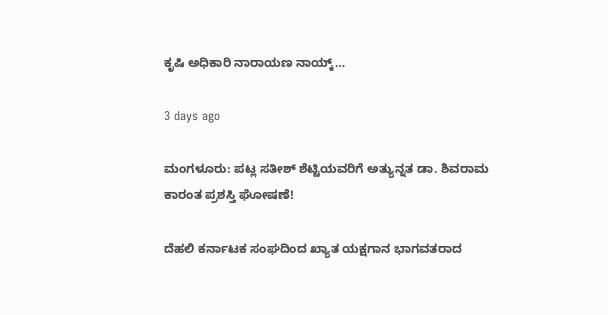ಕೃಷಿ ಅಧಿಕಾರಿ ನಾರಾಯಣ ನಾಯ್ಕ್…

3 days ago

ಮಂಗಳೂರು: ಪಟ್ಲ ಸತೀಶ್ ಶೆಟ್ಟಿಯವರಿಗೆ ಅತ್ಯುನ್ನತ ಡಾ. ಶಿವರಾಮ ಕಾರಂತ ಪ್ರಶಸ್ತಿ ಘೋಷಣೆ!

ದೆಹಲಿ ಕರ್ನಾಟಕ ಸಂಘದಿಂದ ಖ್ಯಾತ ಯಕ್ಷಗಾನ ಭಾಗವತರಾದ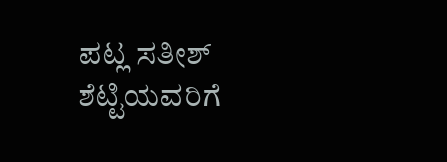ಪಟ್ಲ ಸತೀಶ್ ಶೆಟ್ಟಿಯವರಿಗೆ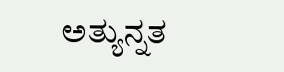ಅತ್ಯುನ್ನತ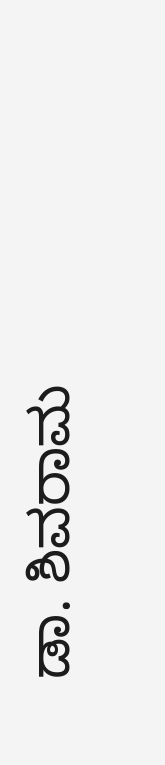ಡಾ. ಶಿವರಾಮ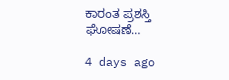ಕಾರಂತ ಪ್ರಶಸ್ತಿ ಘೋಷಣೆ…

4 days ago